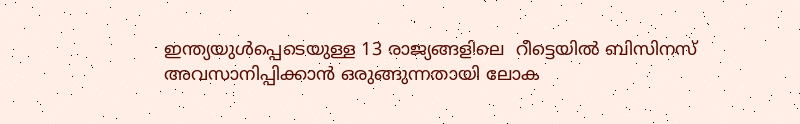ഇന്ത്യയുൾപ്പെടെയുള്ള 13 രാജ്യങ്ങളിലെ  റീട്ടെയിൽ ബിസിനസ്  അവസാനിപ്പിക്കാൻ ഒരുങ്ങുന്നതായി ലോക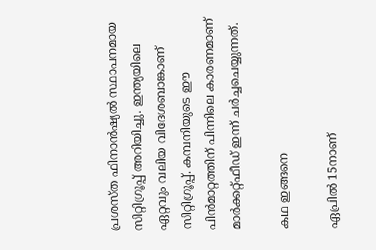പ്രശസ്ത ഫിനാൻഷ്യൽ സ്ഥാപനമായ സിറ്റിഗ്രൂപ്പ് അറിയിച്ചു. ഇന്ത്യയിലെ ഏറ്റവും വലിയ വിദേശബാങ്കാണ് സിറ്റിഗ്രൂപ്പ്. കമ്പനിയുടെ ഈ പിൻമാറ്റത്തിന് പിന്നിലെ കാരണമാണ് മാർക്കറ്റ്ഫീഡ് ഇന്ന് ചർച്ചചെയ്യുന്നത്.

കഥ ഇങ്ങനെ

ഏപ്രിൽ 15നാണ്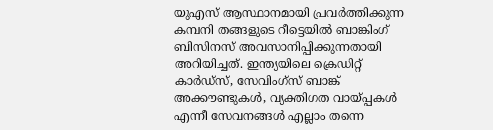യുഎസ് ആസ്ഥാനമായി പ്രവർത്തിക്കുന്ന കമ്പനി തങ്ങളുടെ റീട്ടെയിൽ ബാങ്കിംഗ് ബിസിനസ് അവസാനിപ്പിക്കുന്നതായി അറിയിച്ചത്. ഇന്ത്യയിലെ ക്രെഡിറ്റ് കാർഡ്സ്, സേവിംഗ്സ് ബാങ്ക് അക്കൗണ്ടുകൾ, വ്യക്തിഗത വായ്പ്പകൾ എന്നീ സേവനങ്ങൾ എല്ലാം തന്നെ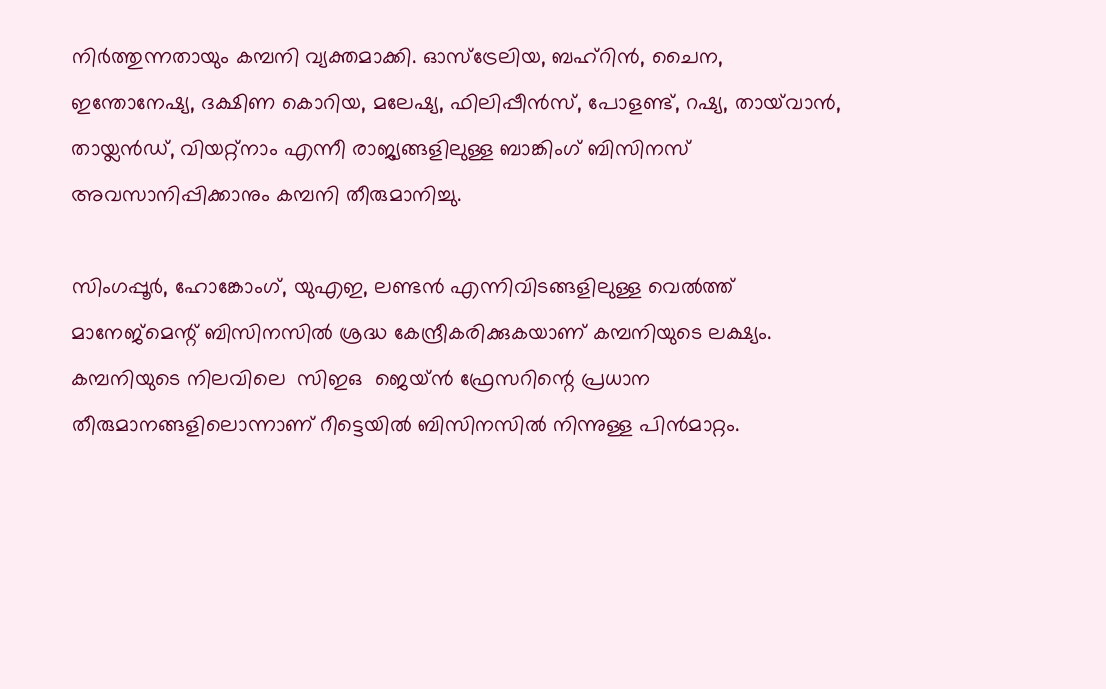നിർത്തുന്നതായും കമ്പനി വ്യക്തമാക്കി. ഓസ്‌ട്രേലിയ, ബഹ്‌റിൻ, ചൈന, ഇന്തോനേഷ്യ, ദക്ഷിണ കൊറിയ, മലേഷ്യ, ഫിലിപ്പീൻസ്, പോളണ്ട്, റഷ്യ, തായ്‌വാൻ, തായ്ലൻഡ്, വിയറ്റ്നാം എന്നീ രാജ്യങ്ങളിലുള്ള ബാങ്കിംഗ് ബിസിനസ് അവസാനിപ്പിക്കാനും കമ്പനി തീരുമാനിച്ചു.

സിംഗപ്പൂർ, ഹോങ്കോംഗ്, യുഎഇ, ലണ്ടൻ എന്നിവിടങ്ങളിലുള്ള വെൽത്ത് മാനേജ്മെന്റ് ബിസിനസിൽ ശ്രദ്ധ കേന്ദ്രീകരിക്കുകയാണ് കമ്പനിയുടെ ലക്ഷ്യം. കമ്പനിയുടെ നിലവിലെ  സിഇഒ  ജെയ്ൻ ഫ്രേസറിന്റെ പ്രധാന തീരുമാനങ്ങളിലൊന്നാണ് റീട്ടെയിൽ ബിസിനസിൽ നിന്നുള്ള പിൻമാറ്റം.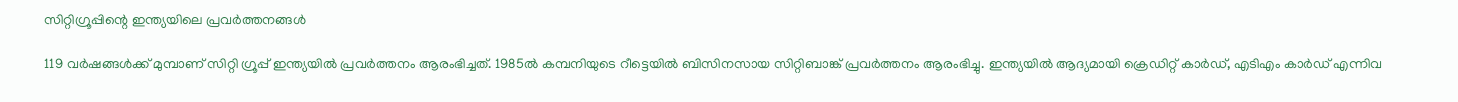സിറ്റിഗ്രൂപ്പിന്റെ ഇന്ത്യയിലെ പ്രവർത്തനങ്ങൾ

119 വർഷങ്ങൾക്ക് മുമ്പാണ് സിറ്റി ഗ്രൂപ്പ് ഇന്ത്യയിൽ പ്രവർത്തനം ആരംഭിച്ചത്. 1985ൽ കമ്പനിയുടെ റീട്ടെയിൽ ബിസിനസായ സിറ്റിബാങ്ക് പ്രവർത്തനം ആരംഭിച്ചു. ഇന്ത്യയിൽ ആദ്യമായി ക്രെഡിറ്റ് കാർഡ്, എടിഎം കാർഡ് എന്നിവ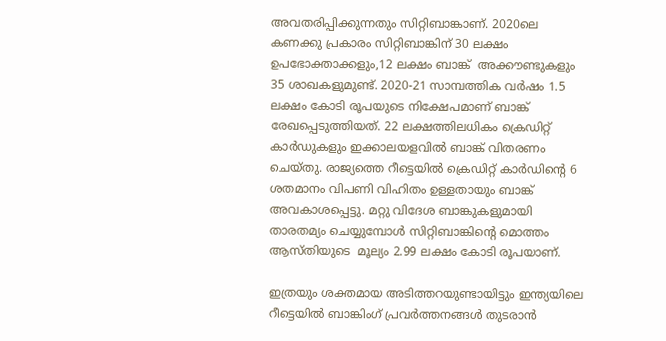അവതരിപ്പിക്കുന്നതും സിറ്റിബാങ്കാണ്. 2020ലെ കണക്കു പ്രകാരം സിറ്റിബാങ്കിന് 30 ലക്ഷം ഉപഭോക്താക്കളും,12 ലക്ഷം ബാങ്ക്  അക്കൗണ്ടുകളും 35 ശാഖകളുമുണ്ട്. 2020-21 സാമ്പത്തിക വർഷം 1.5 ലക്ഷം കോടി രൂപയുടെ നിക്ഷേപമാണ് ബാങ്ക് രേഖപ്പെടുത്തിയത്. 22 ലക്ഷത്തിലധികം ക്രെഡിറ്റ് കാർഡുകളും ഇക്കാലയളവിൽ ബാങ്ക് വിതരണം ചെയ്തു. രാജ്യത്തെ റീട്ടെയിൽ ക്രെഡിറ്റ് കാർഡിന്റെ 6 ശതമാനം വിപണി വിഹിതം ഉള്ളതായും ബാങ്ക് അവകാശപ്പെട്ടു. മറ്റു വിദേശ ബാങ്കുകളുമായി താരതമ്യം ചെയ്യുമ്പോൾ സിറ്റിബാങ്കിന്റെ മൊത്തം ആസ്തിയുടെ  മൂല്യം 2.99 ലക്ഷം കോടി രൂപയാണ്.

ഇത്രയും ശക്തമായ അടിത്തറയുണ്ടായിട്ടും ഇന്ത്യയിലെ റീട്ടെയിൽ ബാങ്കിംഗ് പ്രവർത്തനങ്ങൾ തുടരാൻ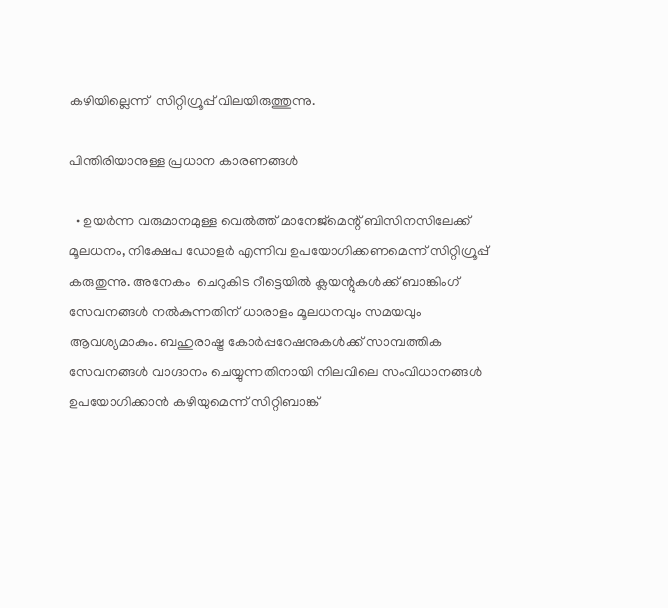കഴിയില്ലെന്ന്  സിറ്റിഗ്രൂപ്പ് വിലയിരുത്തുന്നു.

പിന്തിരിയാനുള്ള പ്രധാന കാരണങ്ങൾ

  • ഉയർന്ന വരുമാനമുള്ള വെൽത്ത് മാനേജ്മെന്റ് ബിസിനസിലേക്ക് മൂലധനം, നിക്ഷേപ ഡോളർ എന്നിവ ഉപയോഗിക്കണമെന്ന് സിറ്റിഗ്രൂപ്പ് കരുതുന്നു. അനേകം  ചെറുകിട റീട്ടെയിൽ ക്ലയന്റുകൾക്ക് ബാങ്കിംഗ് സേവനങ്ങൾ നൽകുന്നതിന് ധാരാളം മൂലധനവും സമയവും ആവശ്യമാകും. ബഹുരാഷ്ട്ര കോർപ്പറേഷനുകൾക്ക് സാമ്പത്തിക സേവനങ്ങൾ വാഗ്ദാനം ചെയ്യുന്നതിനായി നിലവിലെ സംവിധാനങ്ങൾ ഉപയോഗിക്കാൻ കഴിയുമെന്ന് സിറ്റിബാങ്ക്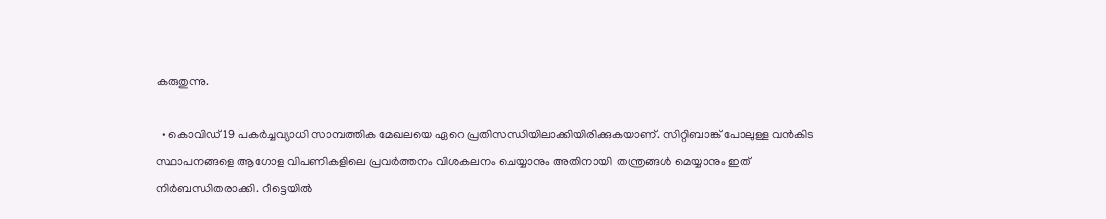കരുതുന്നു.

  • കൊവിഡ് 19 പകർച്ചവ്യാധി സാമ്പത്തിക മേഖലയെ ഏറെ പ്രതിസന്ധിയിലാക്കിയിരിക്കുകയാണ്. സിറ്റിബാങ്ക് പോലുള്ള വൻകിട സ്ഥാപനങ്ങളെ ആഗോള വിപണികളിലെ പ്രവർത്തനം വിശകലനം ചെയ്യാനും അതിനായി  തന്ത്രങ്ങൾ മെയ്യാനും ഇത് നിർബന്ധിതരാക്കി. റീട്ടെയിൽ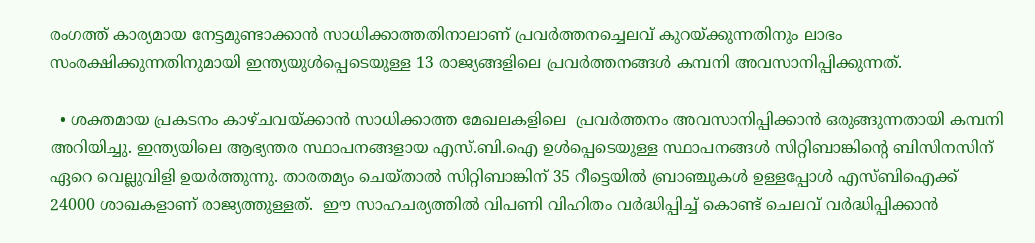രംഗത്ത് കാര്യമായ നേട്ടമുണ്ടാക്കാൻ സാധിക്കാത്തതിനാലാണ് പ്രവർത്തനച്ചെലവ് കുറയ്ക്കുന്നതിനും ലാഭം സംരക്ഷിക്കുന്നതിനുമായി ഇന്ത്യയുൾപ്പെടെയുള്ള 13 രാജ്യങ്ങളിലെ പ്രവർത്തനങ്ങൾ കമ്പനി അവസാനിപ്പിക്കുന്നത്.

  • ശക്തമായ പ്രകടനം കാഴ്ചവയ്ക്കാൻ സാധിക്കാത്ത മേഖലകളിലെ  പ്രവർത്തനം അവസാനിപ്പിക്കാൻ ഒരുങ്ങുന്നതായി കമ്പനി അറിയിച്ചു. ഇന്ത്യയിലെ ആഭ്യന്തര സ്ഥാപനങ്ങളായ എസ്.ബി.ഐ ഉൾപ്പെടെയുള്ള സ്ഥാപനങ്ങൾ സിറ്റിബാങ്കിന്റെ ബിസിനസിന് ഏറെ വെല്ലുവിളി ഉയർത്തുന്നു. താരതമ്യം ചെയ്താൽ സിറ്റിബാങ്കിന് 35 റീട്ടെയിൽ ബ്രാഞ്ചുകൾ ഉള്ളപ്പോൾ എസ്ബിഐക്ക് 24000 ശാഖകളാണ് രാജ്യത്തുള്ളത്.  ഈ സാഹചര്യത്തിൽ വിപണി വിഹിതം വർദ്ധിപ്പിച്ച് കൊണ്ട് ചെലവ് വർദ്ധിപ്പിക്കാൻ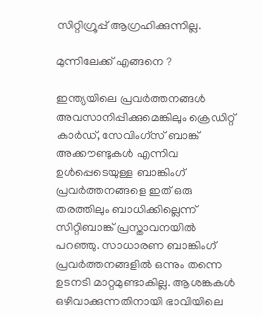സിറ്റിഗ്രൂപ്പ് ആഗ്രഹിക്കുന്നില്ല.

മുന്നിലേക്ക് എങ്ങനെ ?

ഇന്ത്യയിലെ പ്രവർത്തനങ്ങൾ അവസാനിപ്പിക്കുമെങ്കിലും ക്രെഡിറ്റ് കാർഡ്, സേവിംഗ്സ് ബാങ്ക് അക്കൗണ്ടുകൾ എന്നിവ ഉൾപ്പെടെയുള്ള ബാങ്കിംഗ് പ്രവർത്തനങ്ങളെ ഇത് ഒരു തരത്തിലും ബാധിക്കില്ലെന്ന്
സിറ്റിബാങ്ക് പ്രസ്താവനയിൽ പറഞ്ഞു. സാധാരണ ബാങ്കിംഗ് പ്രവർത്തനങ്ങളിൽ ഒന്നും തന്നെ ഉടനടി മാറ്റമുണ്ടാകില്ല. ആശങ്കകൾ ഒഴിവാക്കുന്നതിനായി ഭാവിയിലെ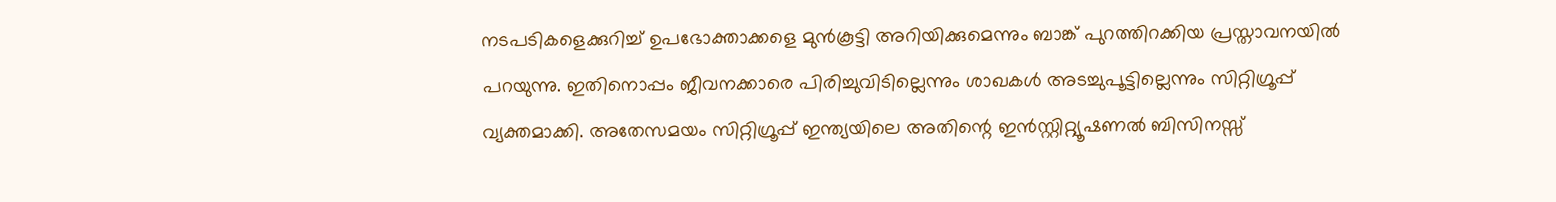നടപടികളെക്കുറിച്ച് ഉപഭോക്താക്കളെ മുൻ‌കൂട്ടി അറിയിക്കുമെന്നും ബാങ്ക് പുറത്തിറക്കിയ പ്രസ്താവനയിൽ പറയുന്നു. ഇതിനൊപ്പം ജീവനക്കാരെ പിരിച്ചുവിടില്ലെന്നും ശാഖകൾ അടച്ചുപൂട്ടില്ലെന്നും സിറ്റിഗ്രൂപ്പ് വ്യക്തമാക്കി. അതേസമയം സിറ്റിഗ്രൂപ്പ് ഇന്ത്യയിലെ അതിന്റെ ഇൻസ്റ്റിറ്റ്യൂഷണൽ ബിസിനസ്സ്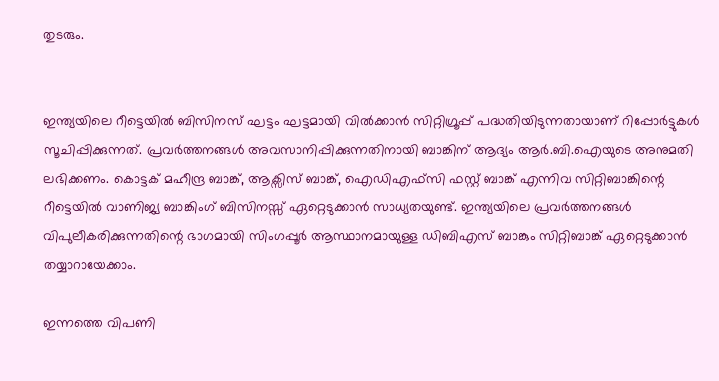തുടരും.


ഇന്ത്യയിലെ റീട്ടെയിൽ ബിസിനസ് ഘട്ടം ഘട്ടമായി വിൽക്കാൻ സിറ്റിഗ്രൂപ്പ് പദ്ധതിയിടുന്നതായാണ് റിപ്പോർട്ടുകൾ സൂചിപ്പിക്കുന്നത്. പ്രവർത്തനങ്ങൾ അവസാനിപ്പിക്കുന്നതിനായി ബാങ്കിന് ആദ്യം ആർ.ബി.ഐയുടെ അനുമതി ലഭിക്കണം. കൊട്ടക് മഹീന്ദ്ര ബാങ്ക്, ആക്സിസ് ബാങ്ക്, ഐഡിഎഫ്സി ഫസ്റ്റ് ബാങ്ക് എന്നിവ സിറ്റിബാങ്കിന്റെ റീട്ടെയിൽ വാണിജ്യ ബാങ്കിംഗ് ബിസിനസ്സ് ഏറ്റെടുക്കാൻ സാധ്യതയുണ്ട്. ഇന്ത്യയിലെ പ്രവർത്തനങ്ങൾ വിപുലീകരിക്കുന്നതിന്റെ ഭാഗമായി സിംഗപ്പൂർ ആസ്ഥാനമായുള്ള ഡി‌ബി‌എസ് ബാങ്കും സിറ്റിബാങ്ക് ഏറ്റെടുക്കാൻ തയ്യാറായേക്കാം.

ഇന്നത്തെ വിപണി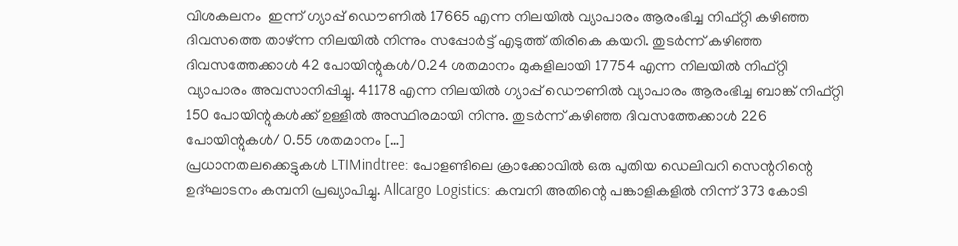വിശകലനം  ഇന്ന് ഗ്യാപ്പ് ഡൌണിൽ 17665 എന്ന നിലയിൽ വ്യാപാരം ആരംഭിച്ച നിഫ്റ്റി കഴിഞ്ഞ ദിവസത്തെ താഴ്ന്ന നിലയിൽ നിന്നും സപ്പോർട്ട് എടുത്ത് തിരികെ കയറി. തുടർന്ന് കഴിഞ്ഞ ദിവസത്തേക്കാൾ 42 പോയിന്റുകൾ/0.24 ശതമാനം മുകളിലായി 17754 എന്ന നിലയിൽ നിഫ്റ്റി വ്യാപാരം അവസാനിപ്പിച്ചു. 41178 എന്ന നിലയിൽ ഗ്യാപ്പ് ഡൌണിൽ വ്യാപാരം ആരംഭിച്ച ബാങ്ക് നിഫ്റ്റി 150 പോയിന്റുകൾക്ക് ഉള്ളിൽ അസ്ഥിരമായി നിന്നു. തുടർന്ന് കഴിഞ്ഞ ദിവസത്തേക്കാൾ 226 പോയിന്റുകൾ/ 0.55 ശതമാനം […]
പ്രധാനതലക്കെട്ടുകൾ LTIMindtree: പോളണ്ടിലെ ക്രാക്കോവിൽ ഒരു പുതിയ ഡെലിവറി സെന്ററിന്റെ ഉദ്ഘാടനം കമ്പനി പ്രഖ്യാപിച്ചു. Allcargo Logistics: കമ്പനി അതിന്റെ പങ്കാളികളിൽ നിന്ന് 373 കോടി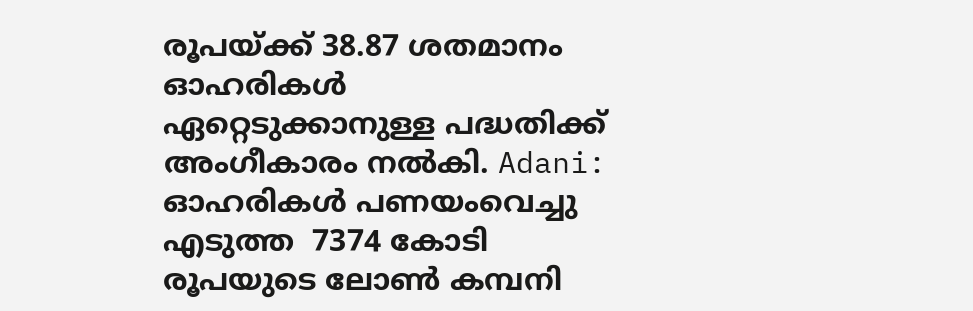രൂപയ്ക്ക് 38.87 ശതമാനം ഓഹരികൾ ഏറ്റെടുക്കാനുള്ള പദ്ധതിക്ക് അംഗീകാരം നൽകി. Adani: ഓഹരികൾ പണയംവെച്ചു എടുത്ത  7374 കോടി രൂപയുടെ ലോൺ കമ്പനി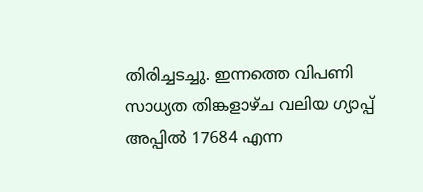തിരിച്ചടച്ചു. ഇന്നത്തെ വിപണി സാധ്യത തിങ്കളാഴ്ച വലിയ ഗ്യാപ്പ് അപ്പിൽ 17684 എന്ന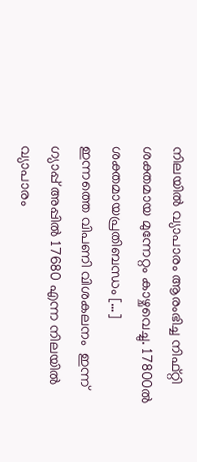നിലയിൽ വ്യാപാരം ആരംഭിച്ച നിഫ്റ്റി ശക്തമായ മുന്നേറ്റം കാഴ്ചവെച്ചു. 17800ൽ ശക്തമായപ്രതിബന്ധം […]
ഇന്നത്തെ വിപണി വിശകലനം  ഇന്ന് ഗ്യാപ്പ് അപ്പിൽ 17680 എന്ന നിലയിൽ വ്യാപാരം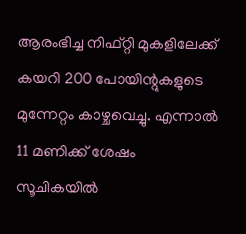ആരംഭിച്ച നിഫ്റ്റി മുകളിലേക്ക് കയറി 200 പോയിന്റുകളുടെ മുന്നേറ്റം കാഴ്ചവെച്ചു. എന്നാൽ 11 മണിക്ക് ശേഷം സൂചികയിൽ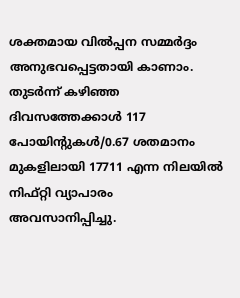ശക്തമായ വിൽപ്പന സമ്മർദ്ദം അനുഭവപ്പെട്ടതായി കാണാം. തുടർന്ന് കഴിഞ്ഞ ദിവസത്തേക്കാൾ 117 പോയിന്റുകൾ/0.67 ശതമാനം മുകളിലായി 17711 എന്ന നിലയിൽ നിഫ്റ്റി വ്യാപാരം അവസാനിപ്പിച്ചു.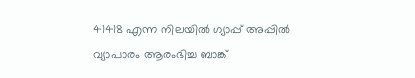41418 എന്ന നിലയിൽ ഗ്യാപ്പ് അപ്പിൽ വ്യാപാരം ആരംഭിച്ച ബാങ്ക്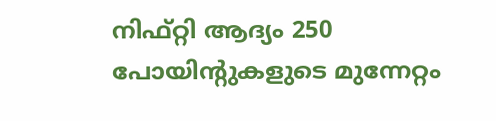നിഫ്റ്റി ആദ്യം 250 പോയിന്റുകളുടെ മുന്നേറ്റം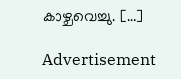കാഴ്ചവെച്ചു. […]

Advertisement